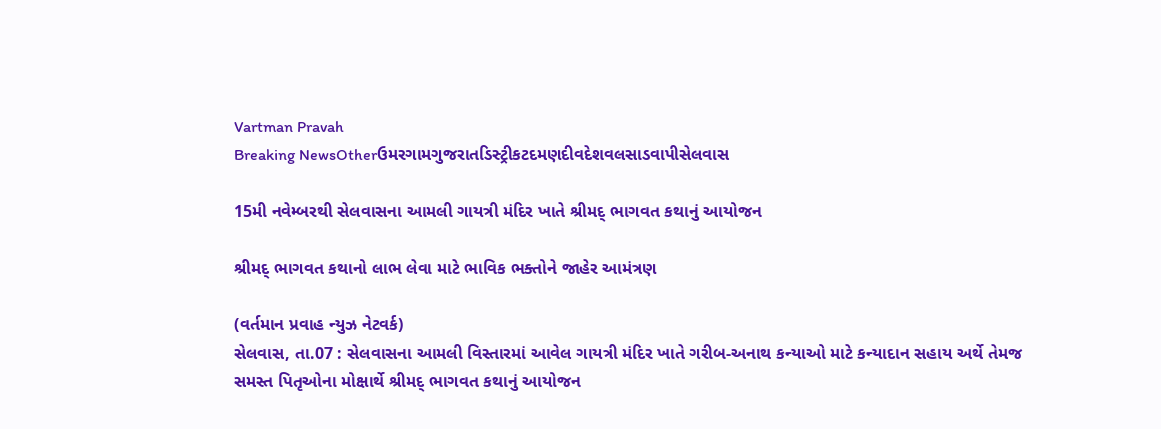Vartman Pravah
Breaking NewsOtherઉમરગામગુજરાતડિસ્ટ્રીકટદમણદીવદેશવલસાડવાપીસેલવાસ

15મી નવેમ્‍બરથી સેલવાસના આમલી ગાયત્રી મંદિર ખાતે શ્રીમદ્‌ ભાગવત કથાનું આયોજન

શ્રીમદ્‌ ભાગવત કથાનો લાભ લેવા માટે ભાવિક ભક્‍તોને જાહેર આમંત્રણ

(વર્તમાન પ્રવાહ ન્‍યુઝ નેટવર્ક)
સેલવાસ, તા.07 : સેલવાસના આમલી વિસ્‍તારમાં આવેલ ગાયત્રી મંદિર ખાતે ગરીબ-અનાથ કન્‍યાઓ માટે કન્‍યાદાન સહાય અર્થે તેમજ સમસ્‍ત પિતૃઓના મોક્ષાર્થે શ્રીમદ્‌ ભાગવત કથાનું આયોજન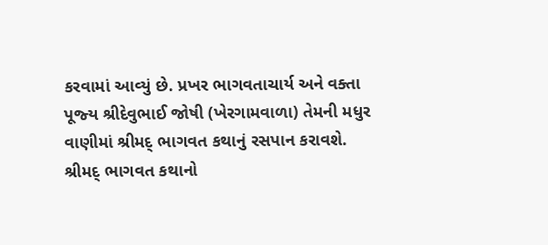કરવામાં આવ્‍યું છે. પ્રખર ભાગવતાચાર્ય અને વક્‍તા પૂજ્‍ય શ્રીદેવુભાઈ જોષી (ખેરગામવાળા) તેમની મધુર વાણીમાં શ્રીમદ્‌ ભાગવત કથાનું રસપાન કરાવશે.
શ્રીમદ્‌ ભાગવત કથાનો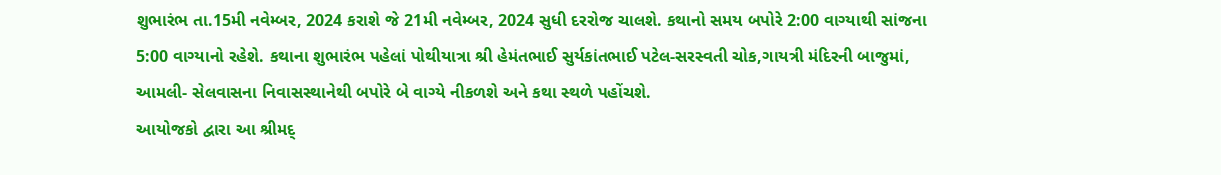શુભારંભ તા.15મી નવેમ્‍બર, 2024 કરાશે જે 21મી નવેમ્‍બર, 2024 સુધી દરરોજ ચાલશે. કથાનો સમય બપોરે 2:00 વાગ્‍યાથી સાંજના 5:00 વાગ્‍યાનો રહેશે. કથાના શુભારંભ પહેલાં પોથીયાત્રા શ્રી હેમંતભાઈ સુર્યકાંતભાઈ પટેલ-સરસ્‍વતી ચોક,ગાયત્રી મંદિરની બાજુમાં, આમલી- સેલવાસના નિવાસસ્‍થાનેથી બપોરે બે વાગ્‍યે નીકળશે અને કથા સ્‍થળે પહોંચશે.
આયોજકો દ્વારા આ શ્રીમદ્‌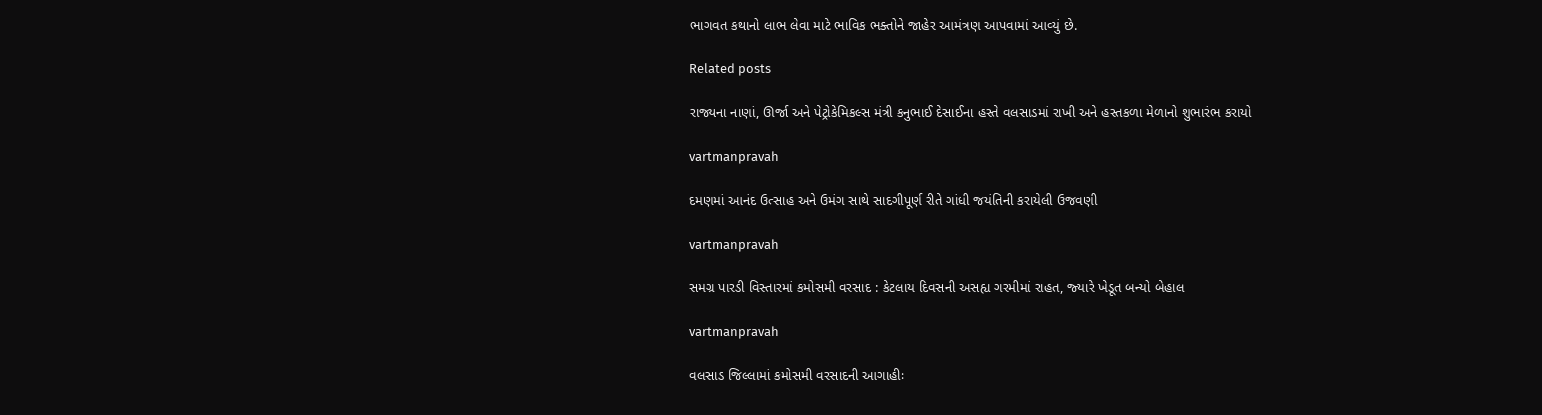ભાગવત કથાનો લાભ લેવા માટે ભાવિક ભક્‍તોને જાહેર આમંત્રણ આપવામાં આવ્‍યું છે.

Related posts

રાજ્યના નાણાં, ઊર્જા અને પેટ્રોકેમિકલ્સ મંત્રી કનુભાઈ દેસાઈના હસ્તે વલસાડમાં રાખી અને હસ્તકળા મેળાનો શુભારંભ કરાયો

vartmanpravah

દમણમાં આનંદ ઉત્‍સાહ અને ઉમંગ સાથે સાદગીપૂર્ણ રીતે ગાંધી જયંતિની કરાયેલી ઉજવણી

vartmanpravah

સમગ્ર પારડી વિસ્‍તારમાં કમોસમી વરસાદ : કેટલાય દિવસની અસહ્ય ગરમીમાં રાહત, જ્‍યારે ખેડૂત બન્‍યો બેહાલ

vartmanpravah

વલસાડ જિલ્લામાં કમોસમી વરસાદની આગાહીઃ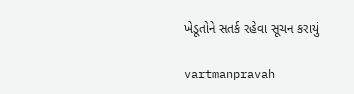ખેડૂતોને સતર્ક રહેવા સૂચન કરાયું

vartmanpravah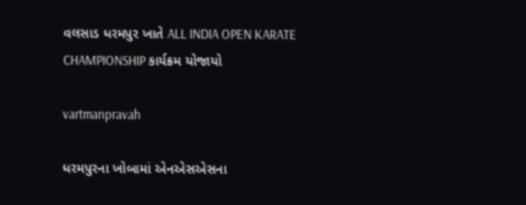વલસાડ ધરમપુર ખાતે ALL INDIA OPEN KARATE CHAMPIONSHIP કાર્યક્રમ યોજાયો

vartmanpravah

ધરમપુરના ખોબામાં એનએસએસના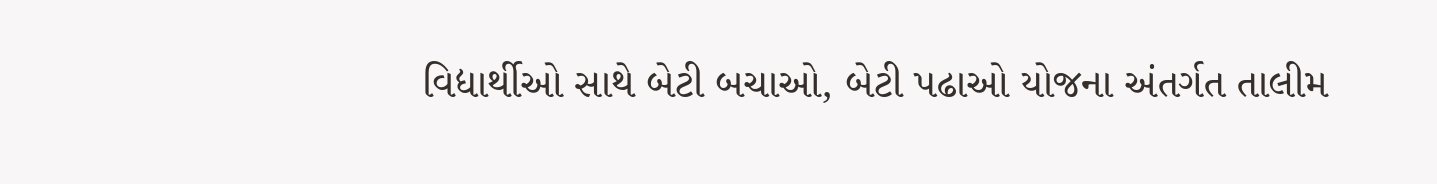વિદ્યાર્થીઓ સાથે બેટી બચાઓ, બેટી પઢાઓ યોજના અંતર્ગત તાલીમ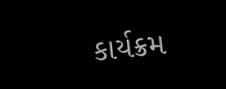કાર્યક્રમ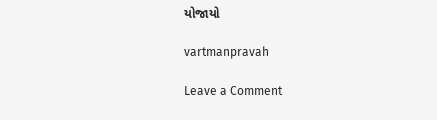યોજાયો

vartmanpravah

Leave a Comment